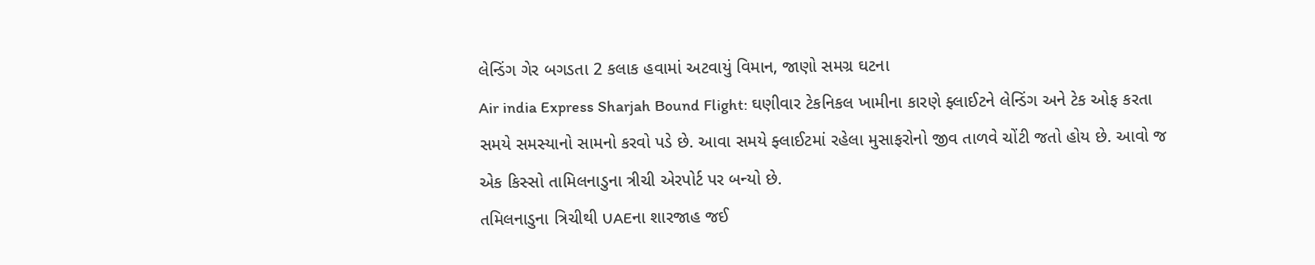લેન્ડિંગ ગેર બગડતા 2 કલાક હવામાં અટવાયું વિમાન, જાણો સમગ્ર ઘટના
Air india Express Sharjah Bound Flight: ઘણીવાર ટેકનિકલ ખામીના કારણે ફ્લાઈટને લેન્ડિંગ અને ટેક ઓફ કરતા સમયે સમસ્યાનો સામનો કરવો પડે છે. આવા સમયે ફ્લાઈટમાં રહેલા મુસાફરોનો જીવ તાળવે ચોંટી જતો હોય છે. આવો જ એક કિસ્સો તામિલનાડુના ત્રીચી એરપોર્ટ પર બન્યો છે.
તમિલનાડુના ત્રિચીથી UAEના શારજાહ જઈ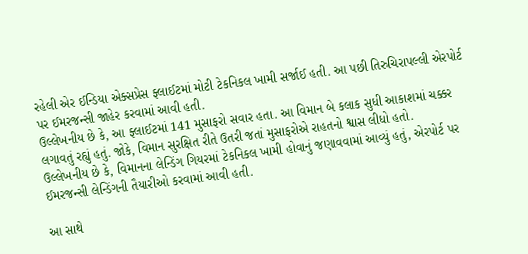રહેલી એર ઈન્ડિયા એક્સપ્રેસ ફ્લાઈટમાં મોટી ટેકનિકલ ખામી સર્જાઈ હતી. આ પછી તિરુચિરાપલ્લી એરપોર્ટ પર ઈમરજન્સી જાહેર કરવામાં આવી હતી.
ઉલ્લેખનીય છે કે, આ ફ્લાઈટમાં 141 મુસાફરો સવાર હતા. આ વિમાન બે કલાક સુધી આકાશમાં ચક્કર લગાવતું રહ્યું હતું. જોકે, વિમાન સુરક્ષિત રીતે ઉતરી જતાં મુસાફરોએ રાહતનો શ્વાસ લીધો હતો.
ઉલ્લેખનીય છે કે, વિમાનના લેન્ડિંગ ગિયરમાં ટેકનિકલ ખામી હોવાનું જણાવવામાં આવ્યું હતું, એરપોર્ટ પર ઈમરજન્સી લેન્ડિંગની તૈયારીઓ કરવામાં આવી હતી.

આ સાથે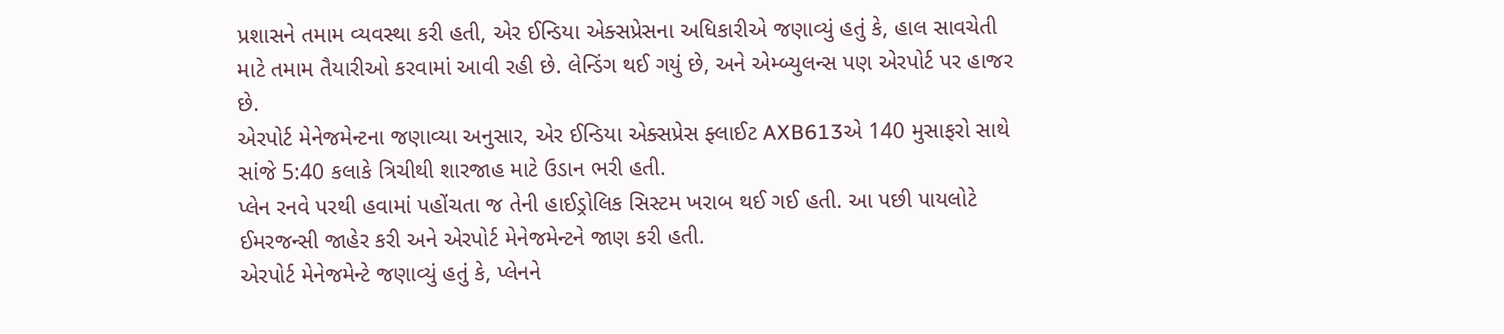પ્રશાસને તમામ વ્યવસ્થા કરી હતી, એર ઈન્ડિયા એક્સપ્રેસના અધિકારીએ જણાવ્યું હતું કે, હાલ સાવચેતી માટે તમામ તૈયારીઓ કરવામાં આવી રહી છે. લેન્ડિંગ થઈ ગયું છે, અને એમ્બ્યુલન્સ પણ એરપોર્ટ પર હાજર છે.
એરપોર્ટ મેનેજમેન્ટના જણાવ્યા અનુસાર, એર ઈન્ડિયા એક્સપ્રેસ ફ્લાઈટ AXB613એ 140 મુસાફરો સાથે સાંજે 5:40 કલાકે ત્રિચીથી શારજાહ માટે ઉડાન ભરી હતી.
પ્લેન રનવે પરથી હવામાં પહોંચતા જ તેની હાઈડ્રોલિક સિસ્ટમ ખરાબ થઈ ગઈ હતી. આ પછી પાયલોટે ઈમરજન્સી જાહેર કરી અને એરપોર્ટ મેનેજમેન્ટને જાણ કરી હતી.
એરપોર્ટ મેનેજમેન્ટે જણાવ્યું હતું કે, પ્લેનને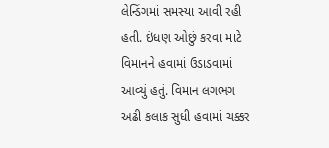લેન્ડિંગમાં સમસ્યા આવી રહી હતી. ઇંધણ ઓછું કરવા માટે વિમાનને હવામાં ઉડાડવામાં આવ્યું હતું. વિમાન લગભગ અઢી કલાક સુધી હવામાં ચક્કર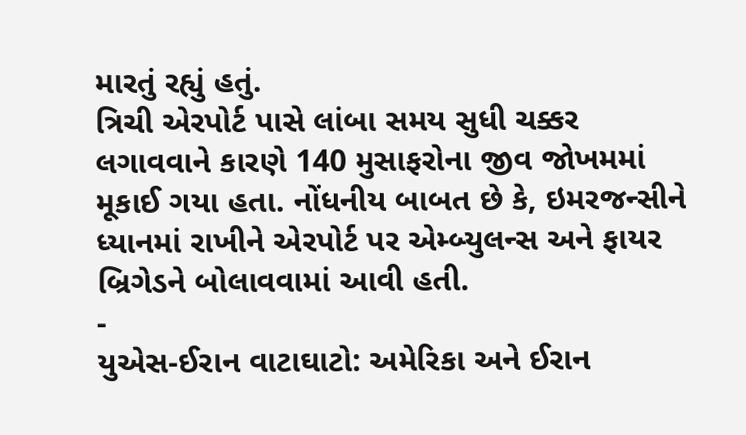મારતું રહ્યું હતું.
ત્રિચી એરપોર્ટ પાસે લાંબા સમય સુધી ચક્કર લગાવવાને કારણે 140 મુસાફરોના જીવ જોખમમાં મૂકાઈ ગયા હતા. નોંધનીય બાબત છે કે, ઇમરજન્સીને ધ્યાનમાં રાખીને એરપોર્ટ પર એમ્બ્યુલન્સ અને ફાયર બ્રિગેડને બોલાવવામાં આવી હતી.
-
યુએસ-ઈરાન વાટાઘાટો: અમેરિકા અને ઈરાન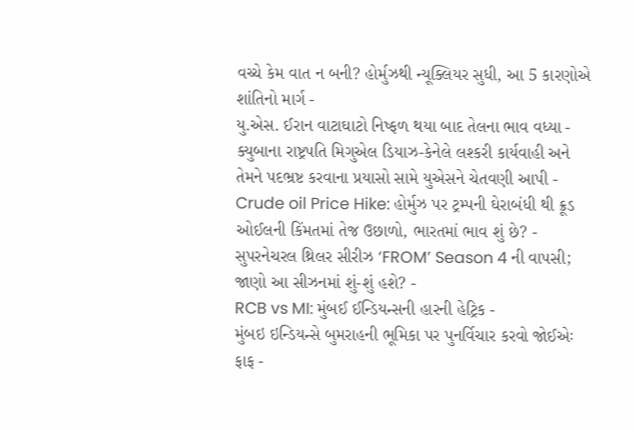વચ્ચે કેમ વાત ન બની? હોર્મુઝથી ન્યૂક્લિયર સુધી, આ 5 કારણોએ શાંતિનો માર્ગ -
યુ.એસ. ઈરાન વાટાઘાટો નિષ્ફળ થયા બાદ તેલના ભાવ વધ્યા -
ક્યુબાના રાષ્ટ્રપતિ મિગુએલ ડિયાઝ-કેનેલે લશ્કરી કાર્યવાહી અને તેમને પદભ્રષ્ટ કરવાના પ્રયાસો સામે યુએસને ચેતવણી આપી -
Crude oil Price Hike: હોર્મુઝ પર ટ્રમ્પની ઘેરાબંધી થી ક્રૂડ ઓઈલની કિંમતમાં તેજ ઉછાળો, ભારતમાં ભાવ શું છે? -
સુપરનેચરલ થ્રિલર સીરીઝ ‘FROM’ Season 4 ની વાપસી; જાણો આ સીઝનમાં શું-શું હશે? -
RCB vs MI: મુંબઈ ઈન્ડિયન્સની હારની હેટ્રિક -
મુંબઇ ઇન્ડિયન્સે બુમરાહની ભૂમિકા પર પુનર્વિચાર કરવો જોઈએઃ ફાફ -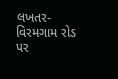લખતર-વિરમગામ રોડ પર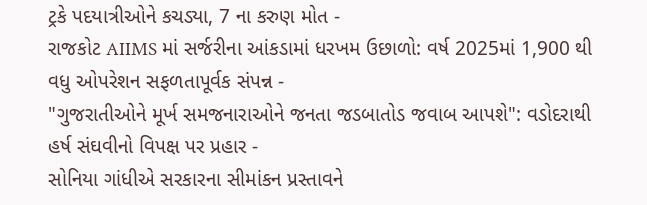ટ્રકે પદયાત્રીઓને કચડ્યા, 7 ના કરુણ મોત -
રાજકોટ AIIMS માં સર્જરીના આંકડામાં ધરખમ ઉછાળો: વર્ષ 2025માં 1,900 થી વધુ ઓપરેશન સફળતાપૂર્વક સંપન્ન -
"ગુજરાતીઓને મૂર્ખ સમજનારાઓને જનતા જડબાતોડ જવાબ આપશે": વડોદરાથી હર્ષ સંઘવીનો વિપક્ષ પર પ્રહાર -
સોનિયા ગાંધીએ સરકારના સીમાંકન પ્રસ્તાવને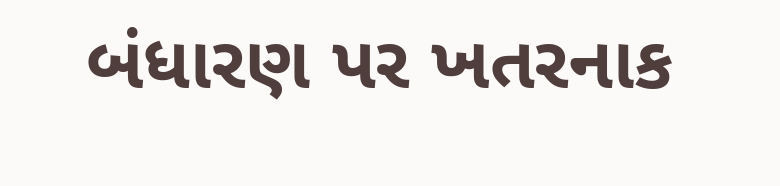બંધારણ પર ખતરનાક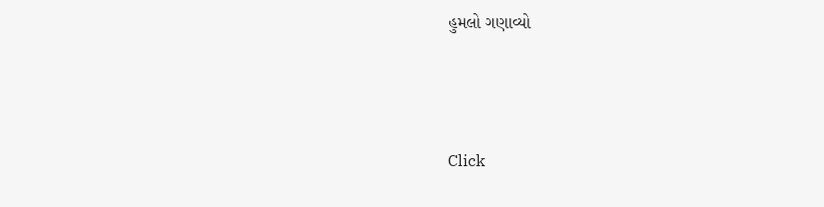હુમલો ગણાવ્યો





Click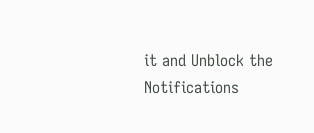it and Unblock the Notifications